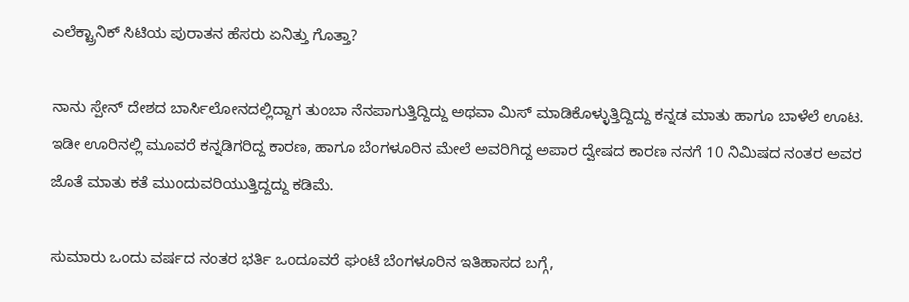ಎಲೆಕ್ಟ್ರಾನಿಕ್ ಸಿಟಿಯ ಪುರಾತನ ಹೆಸರು ಏನಿತ್ತು ಗೊತ್ತಾ?

ನಾನು ಸ್ಪೇನ್ ದೇಶದ ಬಾರ್ಸಿಲೋನದಲ್ಲಿದ್ದಾಗ ತುಂಬಾ ನೆನಪಾಗುತ್ತಿದ್ದಿದ್ದು ಅಥವಾ ಮಿಸ್ ಮಾಡಿಕೊಳ್ಳುತ್ತಿದ್ದಿದ್ದು ಕನ್ನಡ ಮಾತು ಹಾಗೂ ಬಾಳೆಲೆ ಊಟ. ಇಡೀ ಊರಿನಲ್ಲಿ ಮೂವರೆ ಕನ್ನಡಿಗರಿದ್ದ ಕಾರಣ, ಹಾಗೂ ಬೆಂಗಳೂರಿನ ಮೇಲೆ ಅವರಿಗಿದ್ದ ಅಪಾರ ದ್ವೇಷದ ಕಾರಣ ನನಗೆ 10 ನಿಮಿಷದ ನಂತರ ಅವರ ಜೊತೆ ಮಾತು ಕತೆ ಮುಂದುವರಿಯುತ್ತಿದ್ದದ್ದು ಕಡಿಮೆ.

ಸುಮಾರು ಒಂದು ವರ್ಷದ ನಂತರ ಭರ್ತಿ ಒಂದೂವರೆ ಘಂಟೆ ಬೆಂಗಳೂರಿನ ಇತಿಹಾಸದ ಬಗ್ಗೆ,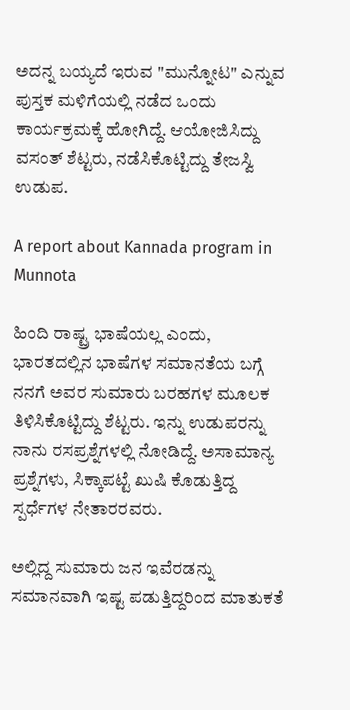ಅದನ್ನ ಬಯ್ಯದೆ ಇರುವ "ಮುನ್ನೋಟ" ಎನ್ನುವ ಪುಸ್ತಕ ಮಳಿಗೆಯಲ್ಲಿ ನಡೆದ ಒಂದು ಕಾರ್ಯಕ್ರಮಕ್ಕೆ ಹೋಗಿದ್ದೆ. ಆಯೋಜಿಸಿದ್ದು ವಸಂತ್ ಶೆಟ್ಟರು, ನಡೆಸಿಕೊಟ್ಟಿದ್ದು ತೇಜಸ್ವಿ ಉಡುಪ.

A report about Kannada program in Munnota

ಹಿಂದಿ ರಾಷ್ಟ್ರ ಭಾಷೆಯಲ್ಲ ಎಂದು, ಭಾರತದಲ್ಲಿನ ಭಾಷೆಗಳ ಸಮಾನತೆಯ ಬಗ್ಗೆ ನನಗೆ ಅವರ ಸುಮಾರು ಬರಹಗಳ ಮೂಲಕ ತಿಳಿಸಿಕೊಟ್ಟಿದ್ದು ಶೆಟ್ಟರು. ಇನ್ನು ಉಡುಪರನ್ನು ನಾನು ರಸಪ್ರಶ್ನೆಗಳಲ್ಲಿ ನೋಡಿದ್ದೆ. ಅಸಾಮಾನ್ಯ ಪ್ರಶ್ನೆಗಳು, ಸಿಕ್ಕಾಪಟ್ಟೆ ಖುಷಿ ಕೊಡುತ್ತಿದ್ದ ಸ್ಪರ್ಧೆಗಳ ನೇತಾರರವರು.

ಅಲ್ಲಿದ್ದ ಸುಮಾರು ಜನ ಇವೆರಡನ್ನು ಸಮಾನವಾಗಿ ಇಷ್ಟ ಪಡುತ್ತಿದ್ದರಿಂದ ಮಾತುಕತೆ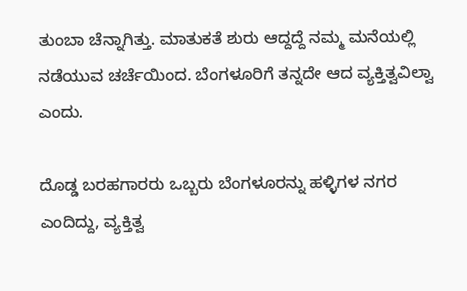ತುಂಬಾ ಚೆನ್ನಾಗಿತ್ತು. ಮಾತುಕತೆ ಶುರು ಆದ್ದದ್ದೆ ನಮ್ಮ ಮನೆಯಲ್ಲಿ ನಡೆಯುವ ಚರ್ಚೆಯಿಂದ. ಬೆಂಗಳೂರಿಗೆ ತನ್ನದೇ ಆದ ವ್ಯಕ್ತಿತ್ವವಿಲ್ವಾ ಎಂದು.

ದೊಡ್ಡ ಬರಹಗಾರರು ಒಬ್ಬರು ಬೆಂಗಳೂರನ್ನು ಹಳ್ಳಿಗಳ ನಗರ ಎಂದಿದ್ದು, ವ್ಯಕ್ತಿತ್ವ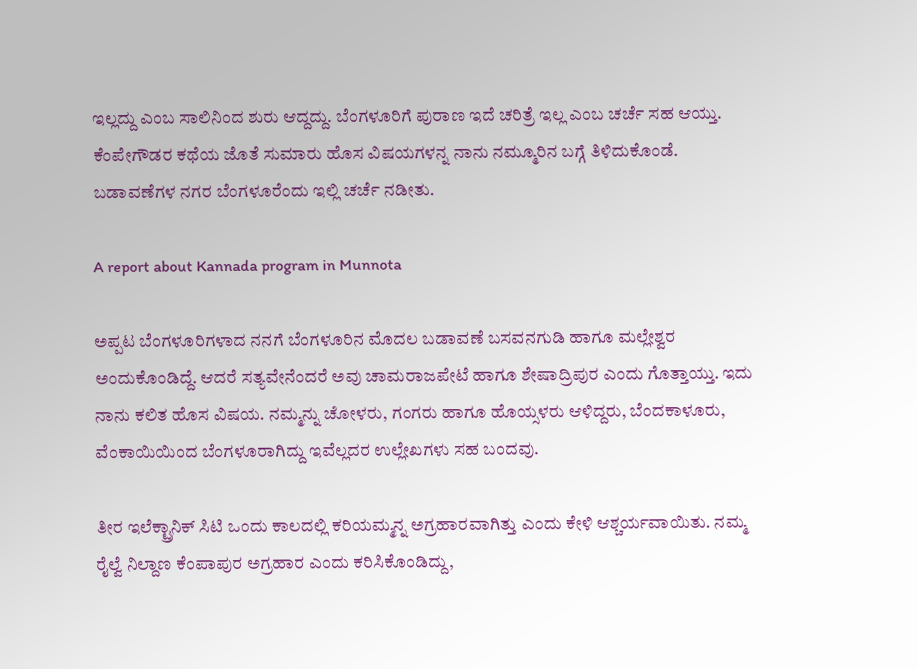ಇಲ್ಲದ್ದು ಎಂಬ ಸಾಲಿನಿಂದ ಶುರು ಆದ್ದದ್ದು. ಬೆಂಗಳೂರಿಗೆ ಪುರಾಣ ಇದೆ ಚರಿತ್ರೆ ಇಲ್ಲ ಎಂಬ ಚರ್ಚೆ ಸಹ ಆಯ್ತು. ಕೆಂಪೇಗೌಡರ ಕಥೆಯ ಜೊತೆ ಸುಮಾರು ಹೊಸ ವಿಷಯಗಳನ್ನ ನಾನು ನಮ್ಮೂರಿನ ಬಗ್ಗೆ ತಿಳಿದುಕೊಂಡೆ. ಬಡಾವಣೆಗಳ ನಗರ ಬೆಂಗಳೂರೆಂದು ಇಲ್ಲಿ ಚರ್ಚೆ ನಡೀತು.

A report about Kannada program in Munnota

ಅಪ್ಪಟ ಬೆಂಗಳೂರಿಗಳಾದ ನನಗೆ ಬೆಂಗಳೂರಿನ ಮೊದಲ ಬಡಾವಣೆ ಬಸವನಗುಡಿ ಹಾಗೂ ಮಲ್ಲೇಶ್ವರ ಅಂದುಕೊಂಡಿದ್ದೆ. ಆದರೆ ಸತ್ಯವೇನೆಂದರೆ ಅವು ಚಾಮರಾಜಪೇಟೆ ಹಾಗೂ ಶೇಷಾದ್ರಿಪುರ ಎಂದು ಗೊತ್ತಾಯ್ತು. ಇದು ನಾನು ಕಲಿತ ಹೊಸ ವಿಷಯ. ನಮ್ಮನ್ನು ಚೋಳರು, ಗಂಗರು ಹಾಗೂ ಹೊಯ್ಸಳರು ಆಳಿದ್ದರು, ಬೆಂದಕಾಳೂರು, ವೆಂಕಾಯಿಯಿಂದ ಬೆಂಗಳೂರಾಗಿದ್ದು ಇವೆಲ್ಲದರ ಉಲ್ಲೇಖಗಳು ಸಹ ಬಂದವು.

ತೀರ ಇಲೆಕ್ಟ್ರಾನಿಕ್ ಸಿಟಿ ಒಂದು ಕಾಲದಲ್ಲಿ ಕರಿಯಮ್ಮನ್ನ ಅಗ್ರಹಾರವಾಗಿತ್ತು ಎಂದು ಕೇಳಿ ಆಶ್ಚರ್ಯವಾಯಿತು. ನಮ್ಮ ರೈಲ್ವೆ ನಿಲ್ದಾಣ ಕೆಂಪಾಪುರ ಅಗ್ರಹಾರ ಎಂದು ಕರಿಸಿಕೊಂಡಿದ್ದು,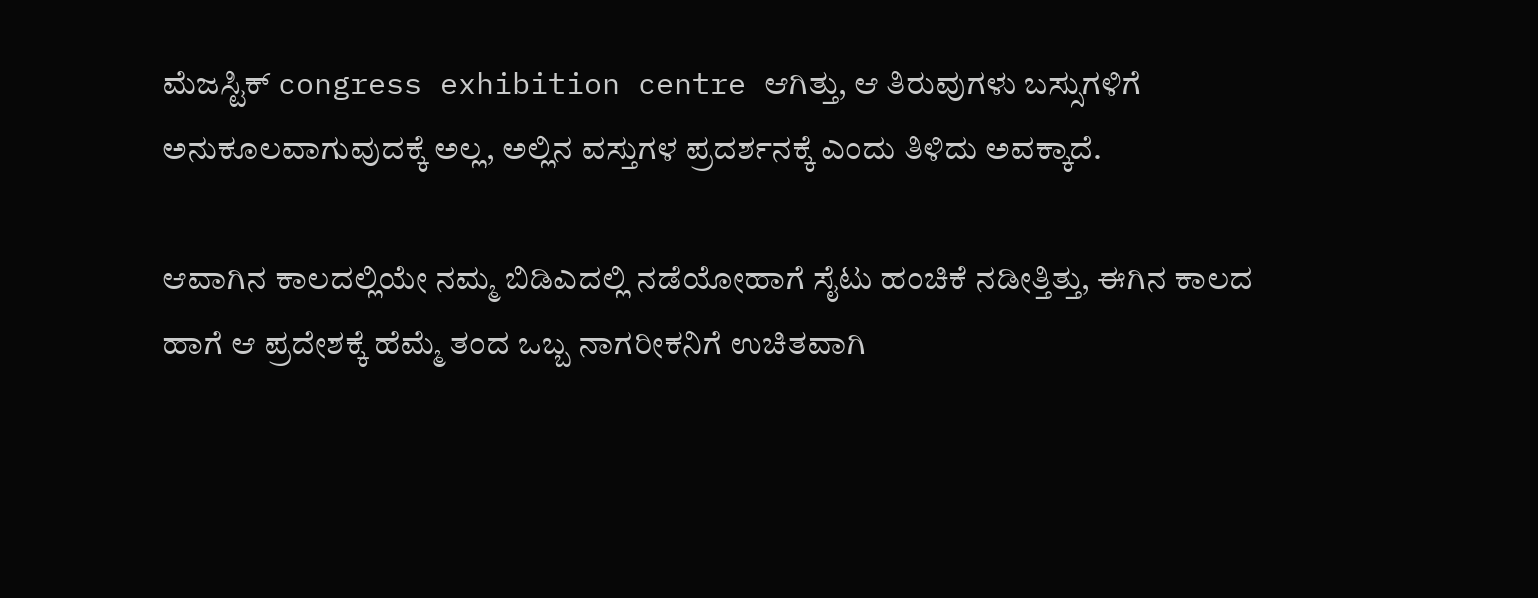ಮೆಜಸ್ಟಿಕ್ congress exhibition centre ಆಗಿತ್ತು, ಆ ತಿರುವುಗಳು ಬಸ್ಸುಗಳಿಗೆ ಅನುಕೂಲವಾಗುವುದಕ್ಕೆ ಅಲ್ಲ, ಅಲ್ಲಿನ ವಸ್ತುಗಳ ಪ್ರದರ್ಶನಕ್ಕೆ ಎಂದು ತಿಳಿದು ಅವಕ್ಕಾದೆ.

ಆವಾಗಿನ ಕಾಲದಲ್ಲಿಯೇ ನಮ್ಮ ಬಿಡಿಎದಲ್ಲಿ ನಡೆಯೋಹಾಗೆ ಸೈಟು ಹಂಚಿಕೆ ನಡೀತ್ತಿತ್ತು, ಈಗಿನ ಕಾಲದ ಹಾಗೆ ಆ ಪ್ರದೇಶಕ್ಕೆ ಹೆಮ್ಮೆ ತಂದ ಒಬ್ಬ ನಾಗರೀಕನಿಗೆ ಉಚಿತವಾಗಿ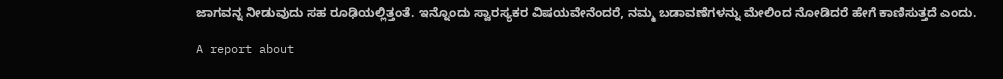ಜಾಗವನ್ನ ನೀಡುವುದು ಸಹ ರೂಢಿಯಲ್ಲಿತ್ತಂತೆ. ಇನ್ನೊಂದು ಸ್ವಾರಸ್ಯಕರ ವಿಷಯವೇನೆಂದರೆ, ನಮ್ಮ ಬಡಾವಣೆಗಳನ್ನು ಮೇಲಿಂದ ನೋಡಿದರೆ ಹೇಗೆ ಕಾಣಿಸುತ್ತದೆ ಎಂದು.

A report about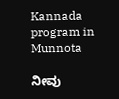Kannada program in Munnota

ನೀವು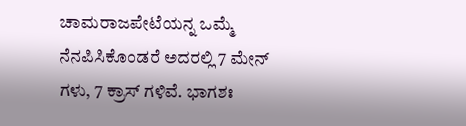ಚಾಮರಾಜಪೇಟೆಯನ್ನ ಒಮ್ಮೆ ನೆನಪಿಸಿಕೊಂಡರೆ ಅದರಲ್ಲಿ 7 ಮೇನ್ ಗಳು, 7 ಕ್ರಾಸ್ ಗಳಿವೆ. ಭಾಗಶಃ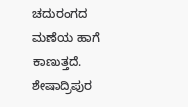ಚದುರಂಗದ ಮಣೆಯ ಹಾಗೆ ಕಾಣುತ್ತದೆ. ಶೇಷಾದ್ರಿಪುರ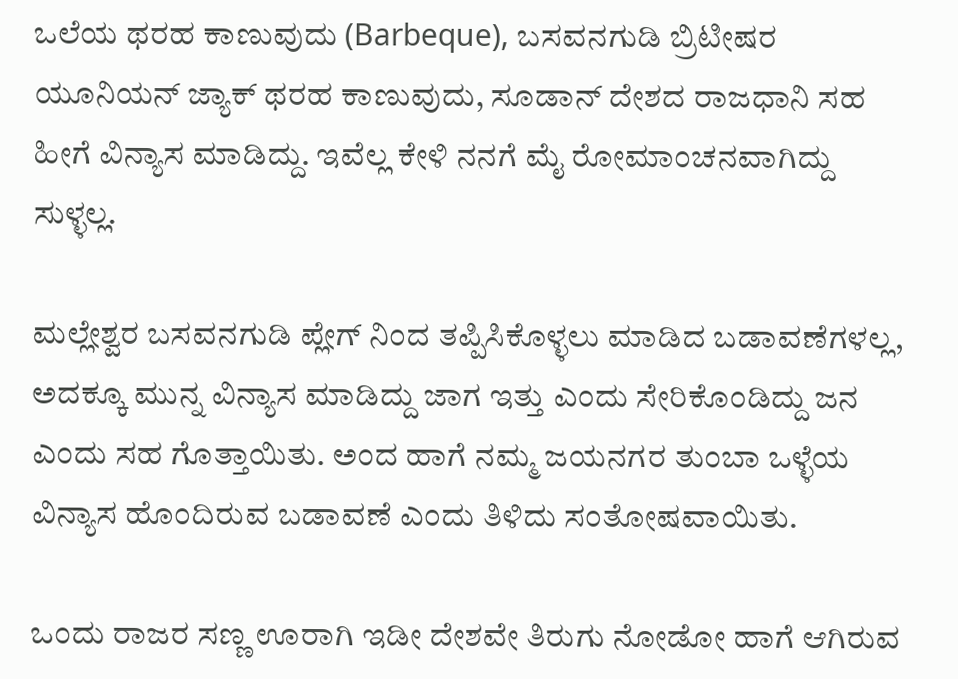ಒಲೆಯ ಥರಹ ಕಾಣುವುದು (Barbeque), ಬಸವನಗುಡಿ ಬ್ರಿಟೀಷರ ಯೂನಿಯನ್ ಜ್ಯಾಕ್ ಥರಹ ಕಾಣುವುದು, ಸೂಡಾನ್ ದೇಶದ ರಾಜಧಾನಿ ಸಹ ಹೀಗೆ ವಿನ್ಯಾಸ ಮಾಡಿದ್ದು. ಇವೆಲ್ಲ ಕೇಳಿ ನನಗೆ ಮೈ ರೋಮಾಂಚನವಾಗಿದ್ದು ಸುಳ್ಳಲ್ಲ.

ಮಲ್ಲೇಶ್ವರ ಬಸವನಗುಡಿ ಪ್ಲೇಗ್ ನಿಂದ ತಪ್ಪಿಸಿಕೊಳ್ಳಲು ಮಾಡಿದ ಬಡಾವಣೆಗಳಲ್ಲ, ಅದಕ್ಕೂ ಮುನ್ನ ವಿನ್ಯಾಸ ಮಾಡಿದ್ದು ಜಾಗ ಇತ್ತು ಎಂದು ಸೇರಿಕೊಂಡಿದ್ದು ಜನ ಎಂದು ಸಹ ಗೊತ್ತಾಯಿತು. ಅಂದ ಹಾಗೆ ನಮ್ಮ ಜಯನಗರ ತುಂಬಾ ಒಳ್ಳೆಯ ವಿನ್ಯಾಸ ಹೊಂದಿರುವ ಬಡಾವಣೆ ಎಂದು ತಿಳಿದು ಸಂತೋಷವಾಯಿತು.

ಒಂದು ರಾಜರ ಸಣ್ಣ ಊರಾಗಿ ಇಡೀ ದೇಶವೇ ತಿರುಗು ನೋಡೋ ಹಾಗೆ ಆಗಿರುವ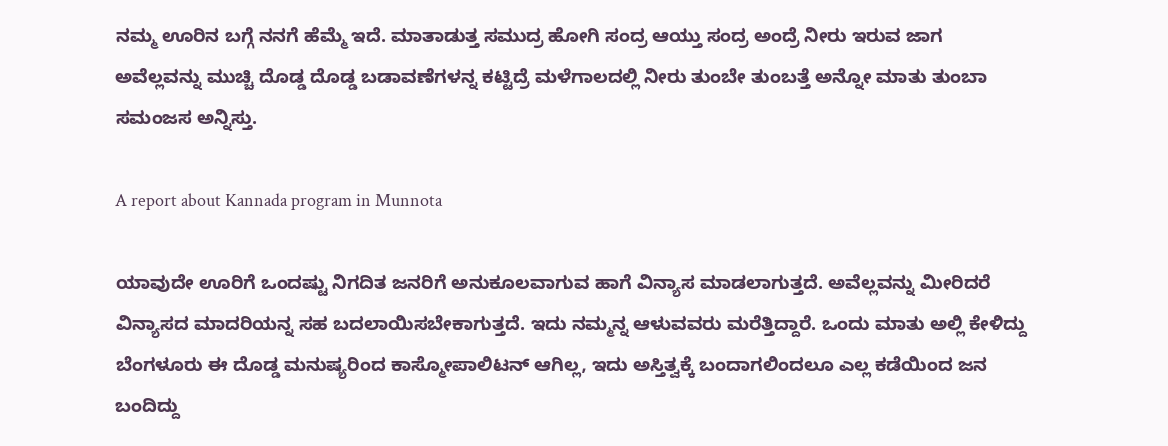ನಮ್ಮ ಊರಿನ ಬಗ್ಗೆ ನನಗೆ ಹೆಮ್ಮೆ ಇದೆ. ಮಾತಾಡುತ್ತ ಸಮುದ್ರ ಹೋಗಿ ಸಂದ್ರ ಆಯ್ತು ಸಂದ್ರ ಅಂದ್ರೆ ನೀರು ಇರುವ ಜಾಗ ಅವೆಲ್ಲವನ್ನು ಮುಚ್ಚಿ ದೊಡ್ಡ ದೊಡ್ಡ ಬಡಾವಣೆಗಳನ್ನ ಕಟ್ಟಿದ್ರೆ ಮಳೆಗಾಲದಲ್ಲಿ ನೀರು ತುಂಬೇ ತುಂಬತ್ತೆ ಅನ್ನೋ ಮಾತು ತುಂಬಾ ಸಮಂಜಸ ಅನ್ನಿಸ್ತು.

A report about Kannada program in Munnota

ಯಾವುದೇ ಊರಿಗೆ ಒಂದಷ್ಟು ನಿಗದಿತ ಜನರಿಗೆ ಅನುಕೂಲವಾಗುವ ಹಾಗೆ ವಿನ್ಯಾಸ ಮಾಡಲಾಗುತ್ತದೆ. ಅವೆಲ್ಲವನ್ನು ಮೀರಿದರೆ ವಿನ್ಯಾಸದ ಮಾದರಿಯನ್ನ ಸಹ ಬದಲಾಯಿಸಬೇಕಾಗುತ್ತದೆ. ಇದು ನಮ್ಮನ್ನ ಆಳುವವರು ಮರೆತ್ತಿದ್ದಾರೆ. ಒಂದು ಮಾತು ಅಲ್ಲಿ ಕೇಳಿದ್ದು ಬೆಂಗಳೂರು ಈ ದೊಡ್ಡ ಮನುಷ್ಯರಿಂದ ಕಾಸ್ಮೋಪಾಲಿಟನ್ ಆಗಿಲ್ಲ, ಇದು ಅಸ್ತಿತ್ವಕ್ಕೆ ಬಂದಾಗಲಿಂದಲೂ ಎಲ್ಲ ಕಡೆಯಿಂದ ಜನ ಬಂದಿದ್ದು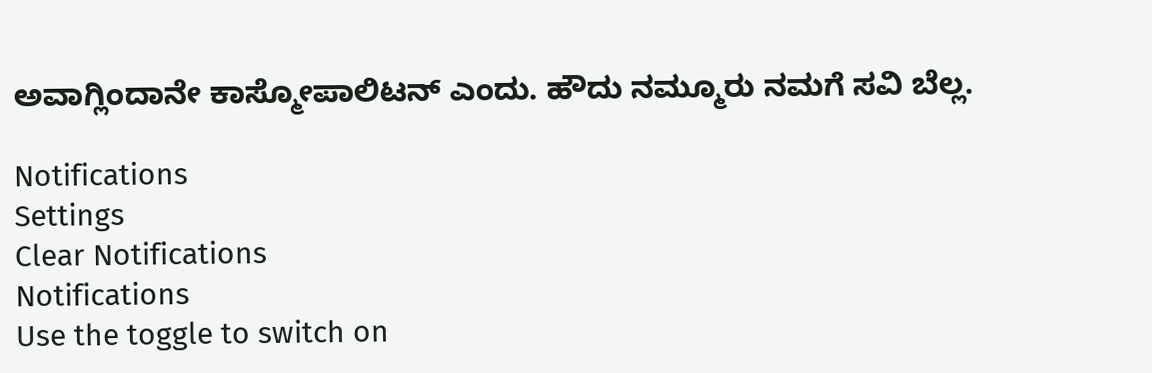ಅವಾಗ್ಲಿಂದಾನೇ ಕಾಸ್ಮೋಪಾಲಿಟನ್ ಎಂದು. ಹೌದು ನಮ್ಮೂರು ನಮಗೆ ಸವಿ ಬೆಲ್ಲ.

Notifications
Settings
Clear Notifications
Notifications
Use the toggle to switch on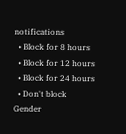notifications
  • Block for 8 hours
  • Block for 12 hours
  • Block for 24 hours
  • Don't block
Gender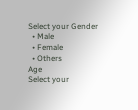Select your Gender
  • Male
  • Female
  • Others
Age
Select your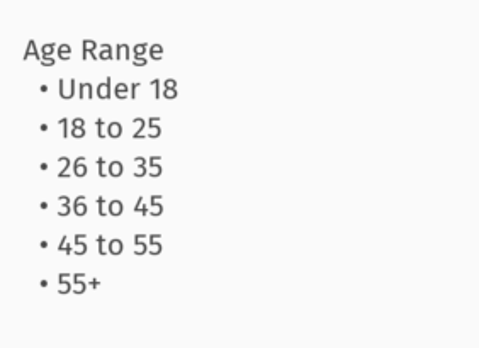Age Range
  • Under 18
  • 18 to 25
  • 26 to 35
  • 36 to 45
  • 45 to 55
  • 55+